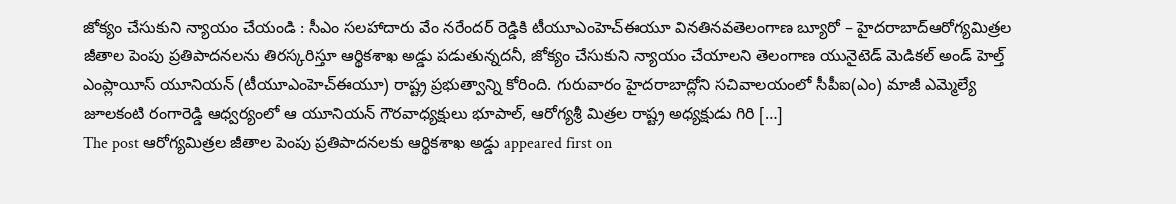జోక్యం చేసుకుని న్యాయం చేయండి : సీఎం సలహాదారు వేం నరేందర్ రెడ్డికి టీయూఎంహెచ్ఈయూ వినతినవతెలంగాణ బ్యూరో – హైదరాబాద్ఆరోగ్యమిత్రల జీతాల పెంపు ప్రతిపాదనలను తిరస్కరిస్తూ ఆర్థికశాఖ అడ్డు పడుతున్నదనీ, జోక్యం చేసుకుని న్యాయం చేయాలని తెలంగాణ యునైటెడ్ మెడికల్ అండ్ హెల్త్ ఎంప్లాయీస్ యూనియన్ (టీయూఎంహెచ్ఈయూ) రాష్ట్ర ప్రభుత్వాన్ని కోరింది. గురువారం హైదరాబాద్లోని సచివాలయంలో సీపీఐ(ఎం) మాజీ ఎమ్మెల్యే జూలకంటి రంగారెడ్డి ఆధ్వర్యంలో ఆ యూనియన్ గౌరవాధ్యక్షులు భూపాల్, ఆరోగ్యశ్రీ మిత్రల రాష్ట్ర అధ్యక్షుడు గిరి […]
The post ఆరోగ్యమిత్రల జీతాల పెంపు ప్రతిపాదనలకు ఆర్థికశాఖ అడ్డు appeared first on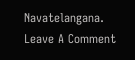Navatelangana.
Leave A Comment